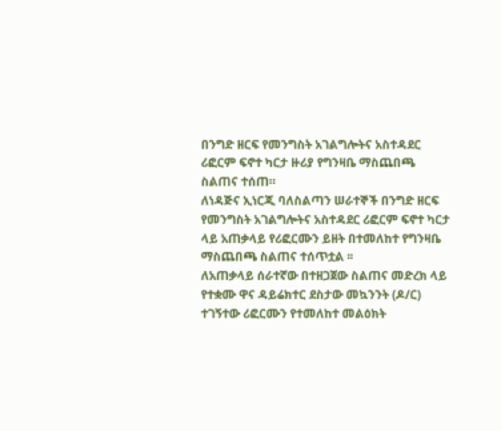በንግድ ዘርፍ የመንግስት አገልግሎትና አስተዳደር ሪፎርም ፍኖተ ካርታ ዙሪያ የግንዛቤ ማስጨበጫ ስልጠና ተሰጠ።
ለነዳጅና ኢነርጂ ባለስልጣን ሠራተኞች በንግድ ዘርፍ የመንግስት አገልግሎትና አስተዳደር ሪፎርም ፍኖተ ካርታ ላይ አጠቃላይ የሪፎርሙን ይዘት በተመለከተ የግንዛቤ ማስጨበጫ ስልጠና ተሰጥቷል ፡፡
ለአጠቃላይ ሰራተኛው በተዘጋጀው ስልጠና መድረክ ላይ የተቋሙ ዋና ዳይሬክተር ደስታው መኳንንት (ዶ/ር) ተገኝተው ሪፎርሙን የተመለከተ መልዕክት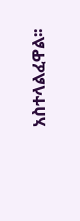አስተላልፈዋል፡፡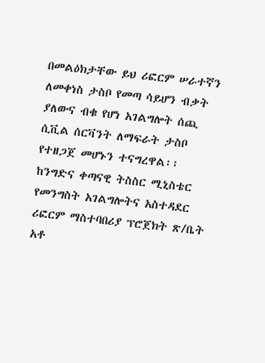በመልዕክታቸው ይህ ሪፎርም ሠራተኛን ለመቀነስ ታስቦ የመጣ ሳይሆን ብቃት ያለውና ብቁ የሆነ አገልግሎት ሰጪ ሲቪል ሰርቫንት ለማፍራት ታስቦ የተዘጋጀ መሆኑን ተናግረዋል፡፡
ከንግድና ቀጣናዊ ትስስር ሚኒስቴር የመንግስት አገልግሎትና አስተዳደር ሪፎርም ማስተባበሪያ ፕሮጀክት ጽ/ቤት አቶ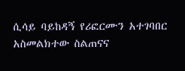ሲሳይ ባይከዳኝ የሪፎርሙን አተገባበር አስመልክተው ስልጠናና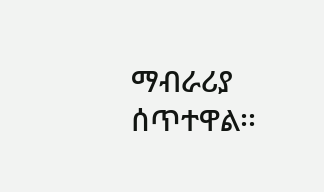ማብራሪያ ሰጥተዋል፡፡